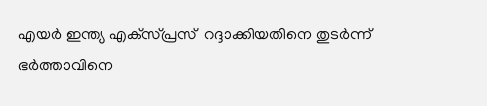എയര്‍ ഇന്ത്യ എക്‌സ്പ്രസ്  റദ്ദാക്കിയതിനെ തുടര്‍ന്ന് ഭര്‍ത്താവിനെ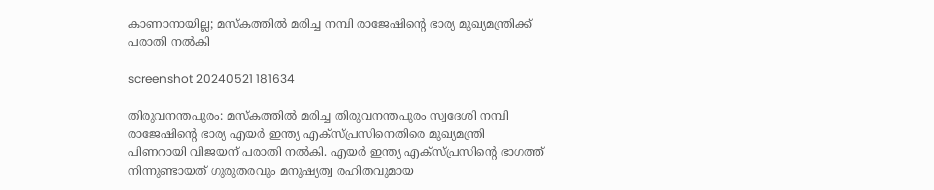കാണാനായില്ല; മസ്‌കത്തില്‍ മരിച്ച നമ്പി രാജേഷിന്റെ ഭാര്യ മുഖ്യമന്ത്രിക്ക് പരാതി നല്‍കി

screenshot 20240521 181634

തിരുവനന്തപുരം: മസ്‌കത്തില്‍ മരിച്ച തിരുവനന്തപുരം സ്വദേശി നമ്പി രാജേഷിന്റെ ഭാര്യ എയര്‍ ഇന്ത്യ എക്‌സ്പ്രസിനെതിരെ മുഖ്യമന്ത്രി പിണറായി വിജയന് പരാതി നല്‍കി. എയര്‍ ഇന്ത്യ എക്‌സ്പ്രസിന്റെ ഭാഗത്ത് നിന്നുണ്ടായത് ഗുരുതരവും മനുഷ്യത്വ രഹിതവുമായ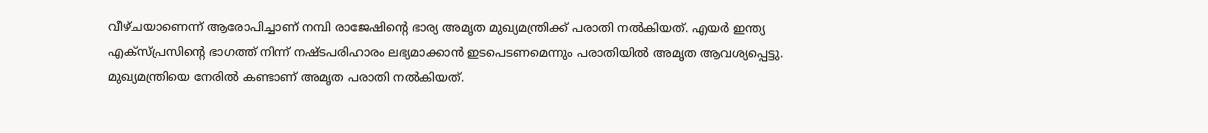വീഴ്ചയാണെന്ന് ആരോപിച്ചാണ് നമ്പി രാജേഷിന്റെ ഭാര്യ അമൃത മുഖ്യമന്ത്രിക്ക് പരാതി നല്‍കിയത്. എയര്‍ ഇന്ത്യ എക്‌സ്പ്രസിന്റെ ഭാഗത്ത് നിന്ന് നഷ്ടപരിഹാരം ലഭ്യമാക്കാന്‍ ഇടപെടണമെന്നും പരാതിയില്‍ അമൃത ആവശ്യപ്പെട്ടു. മുഖ്യമന്ത്രിയെ നേരില്‍ കണ്ടാണ് അമൃത പരാതി നല്‍കിയത്.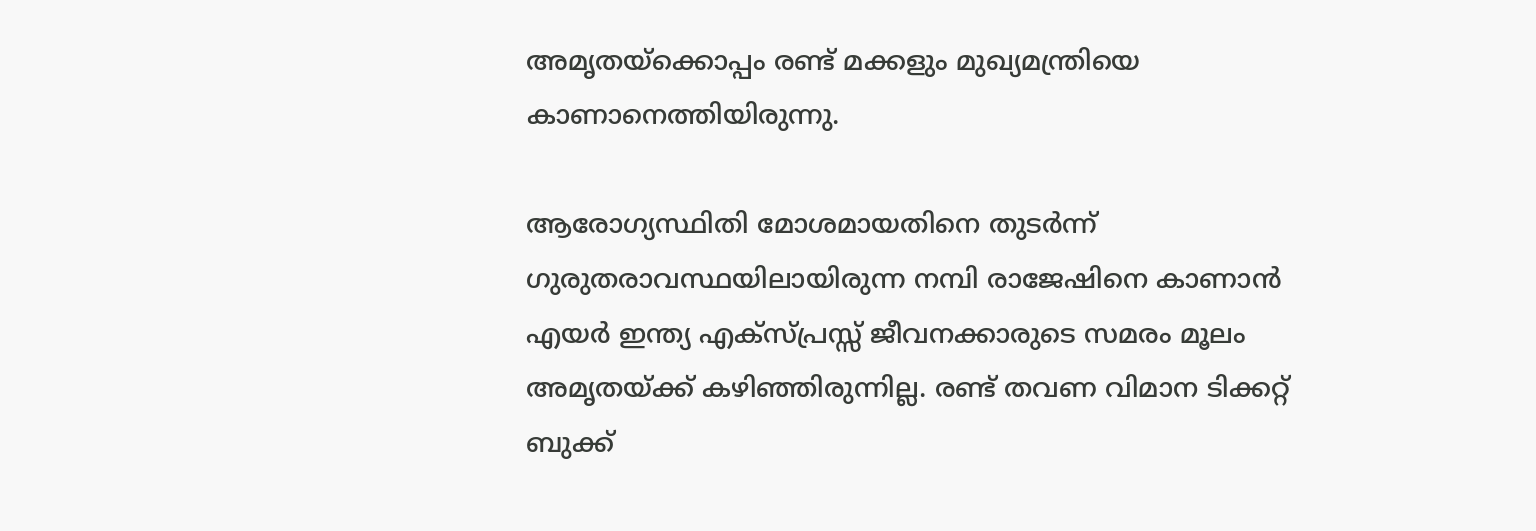അമൃതയ്‌ക്കൊപ്പം രണ്ട് മക്കളും മുഖ്യമന്ത്രിയെ കാണാനെത്തിയിരുന്നു.

ആരോഗ്യസ്ഥിതി മോശമായതിനെ തുടര്‍ന്ന് ഗുരുതരാവസ്ഥയിലായിരുന്ന നമ്പി രാജേഷിനെ കാണാന്‍ എയര്‍ ഇന്ത്യ എക്സ്പ്രസ്സ് ജീവനക്കാരുടെ സമരം മൂലം അമൃതയ്ക്ക് കഴിഞ്ഞിരുന്നില്ല. രണ്ട് തവണ വിമാന ടിക്കറ്റ് ബുക്ക്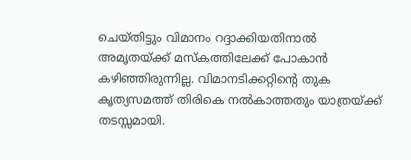ചെയ്തിട്ടും വിമാനം റദ്ദാക്കിയതിനാല്‍ അമൃതയ്ക്ക് മസ്‌കത്തിലേക്ക് പോകാന്‍ കഴിഞ്ഞിരുന്നില്ല. വിമാനടിക്കറ്റിന്റെ തുക കൃത്യസമത്ത് തിരികെ നല്‍കാത്തതും യാത്രയ്ക്ക് തടസ്സമായി.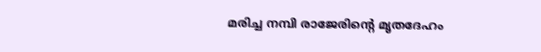മരിച്ച നമ്പി രാജേരിന്റെ മൃതദേഹം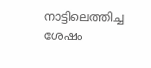നാട്ടിലെത്തിച്ച ശേഷം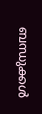ബന്ധുക്കള്‍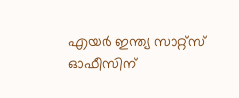എയര്‍ ഇന്ത്യ സാറ്റ്സ് ഓഫീസിന്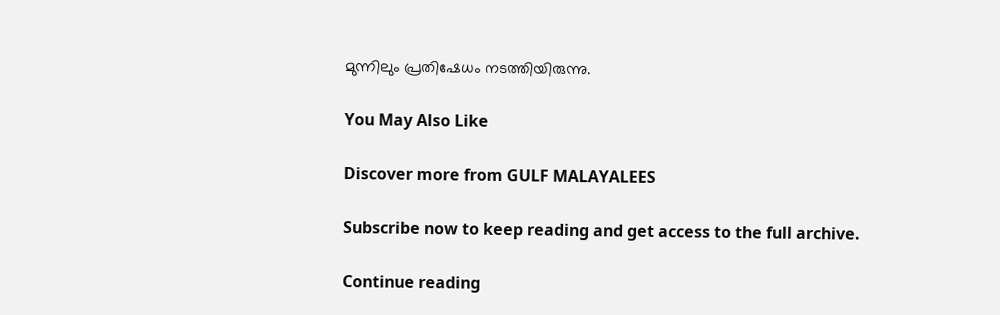മുന്നിലും പ്രതിഷേധം നടത്തിയിരുന്നു.

You May Also Like

Discover more from GULF MALAYALEES

Subscribe now to keep reading and get access to the full archive.

Continue reading